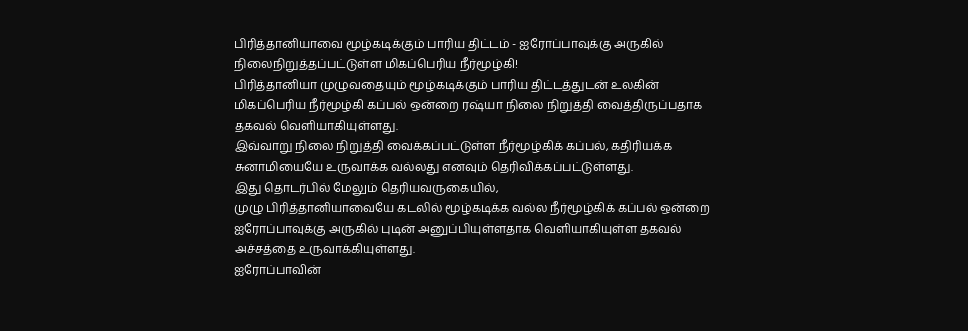பிரித்தானியாவை மூழ்கடிக்கும் பாரிய திட்டம் - ஐரோப்பாவுக்கு அருகில் நிலைநிறுத்தப்பட்டுள்ள மிகப்பெரிய நீர்மூழ்கி!
பிரித்தானியா முழுவதையும் மூழ்கடிக்கும் பாரிய திட்டத்துடன் உலகின் மிகப்பெரிய நீர்மூழ்கி கப்பல் ஒன்றை ரஷ்யா நிலை நிறுத்தி வைத்திருப்பதாக தகவல் வெளியாகியுள்ளது.
இவ்வாறு நிலை நிறுத்தி வைக்கப்பட்டுள்ள நீர்மூழ்கிக் கப்பல், கதிரியக்க சுனாமியையே உருவாக்க வல்லது எனவும் தெரிவிக்கப்பட்டுள்ளது.
இது தொடர்பில் மேலும் தெரியவருகையில்,
முழு பிரித்தானியாவையே கடலில் மூழ்கடிக்க வல்ல நீர்மூழ்கிக் கப்பல் ஒன்றை ஐரோப்பாவுக்கு அருகில் புடின் அனுப்பியுள்ளதாக வெளியாகியுள்ள தகவல் அச்சத்தை உருவாக்கியுள்ளது.
ஐரோப்பாவின்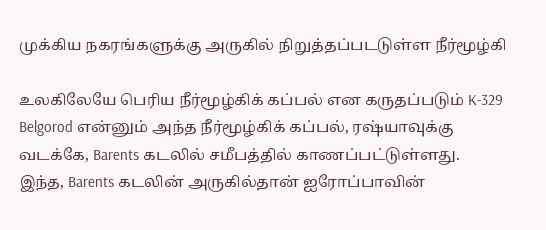முக்கிய நகரங்களுக்கு அருகில் நிறுத்தப்படடுள்ள நீர்மூழ்கி

உலகிலேயே பெரிய நீர்மூழ்கிக் கப்பல் என கருதப்படும் K-329 Belgorod என்னும் அந்த நீர்மூழ்கிக் கப்பல், ரஷ்யாவுக்கு வடக்கே, Barents கடலில் சமீபத்தில் காணப்பட்டுள்ளது.
இந்த, Barents கடலின் அருகில்தான் ஐரோப்பாவின்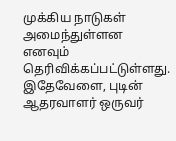முக்கிய நாடுகள் அமைந்துள்ளன எனவும் தெரிவிக்கப்பட்டுள்ளது.
இதேவேளை, புடின் ஆதரவாளர் ஒருவர்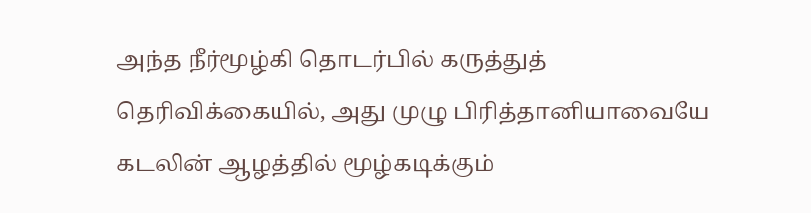அந்த நீர்மூழ்கி தொடர்பில் கருத்துத் தெரிவிக்கையில், அது முழு பிரித்தானியாவையே கடலின் ஆழத்தில் மூழ்கடிக்கும்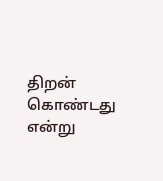திறன் கொண்டது என்று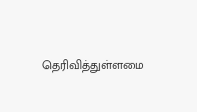தெரிவித்துள்ளமை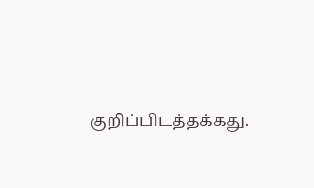குறிப்பிடத்தக்கது.